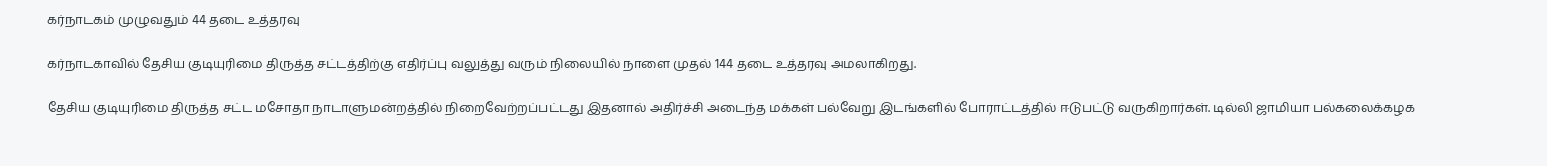கர்நாடகம் முழுவதும் 44 தடை உத்தரவு

கர்நாடகாவில் தேசிய குடியுரிமை திருத்த சட்டத்திற்கு எதிர்ப்பு வலுத்து வரும் நிலையில் நாளை முதல் 144 தடை உத்தரவு அமலாகிறது.

தேசிய குடியுரிமை திருத்த சட்ட மசோதா நாடாளுமன்றத்தில் நிறைவேற்றப்பட்டது இதனால் அதிர்ச்சி அடைந்த மக்கள் பல்வேறு இடங்களில் போராட்டத்தில் ஈடுபட்டு வருகிறார்கள். டில்லி ஜாமியா பல்கலைக்கழக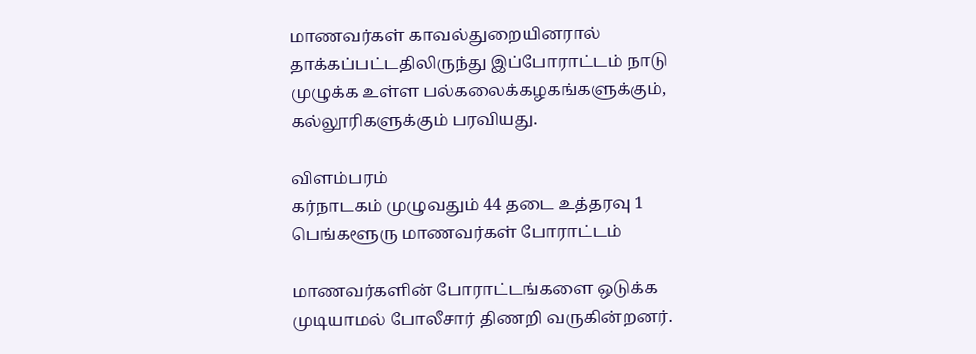மாணவர்கள் காவல்துறையினரால் தாக்கப்பட்டதிலிருந்து இப்போராட்டம் நாடு முழுக்க உள்ள பல்கலைக்கழகங்களுக்கும், கல்லூரிகளுக்கும் பரவியது.

விளம்பரம்
கர்நாடகம் முழுவதும் 44 தடை உத்தரவு 1
பெங்களூரு மாணவர்கள் போராட்டம்

மாணவர்களின் போராட்டங்களை ஒடுக்க முடியாமல் போலீசார் திணறி வருகின்றனர்.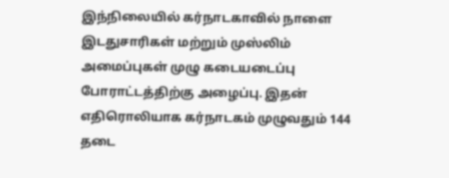இந்நிலையில் கர்நாடகாவில் நாளை இடதுசாரிகள் மற்றும் முஸ்லிம் அமைப்புகள் முழு கடையடைப்பு போராட்டத்திற்கு அழைப்பு. இதன் எதிரொலியாக கர்நாடகம் முழுவதும் 144 தடை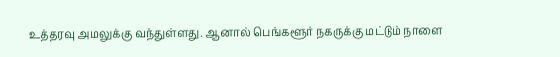உத்தரவு அமலுக்கு வந்துள்ளது. ஆனால் பெங்களூர் நகருக்கு மட்டும் நாளை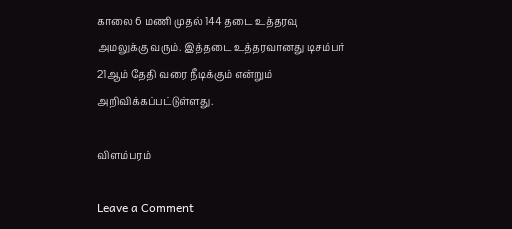காலை 6 மணி முதல் 144 தடை உத்தரவு அமலுக்கு வரும். இத்தடை உத்தரவானது டிசம்பர் 21ஆம் தேதி வரை நீடிக்கும் என்றும் அறிவிக்கப்பட்டுள்ளது.

விளம்பரம்

Leave a Comment